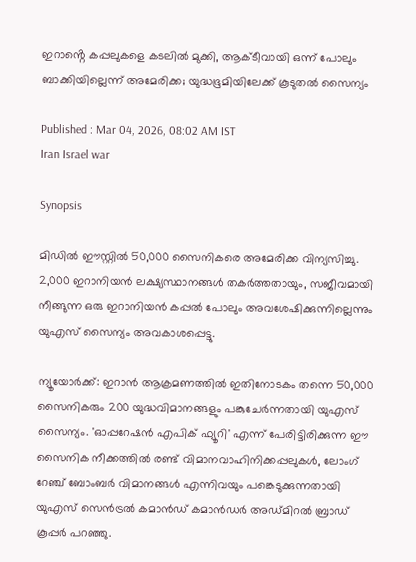ഇറാൻ്റെ കപ്പലുകളെ കടലിൽ മുക്കി, ആക്ടീവായി ഒന്ന് പോലും ബാക്കിയില്ലെന്ന് അമേരിക്ക; യുദ്ധഭൂമിയിലേക്ക് കൂടുതൽ സൈന്യം

Published : Mar 04, 2026, 08:02 AM IST
Iran Israel war

Synopsis

മിഡിൽ ഈസ്റ്റിൽ 50,000 സൈനികരെ അമേരിക്ക വിന്യസിച്ചു. 2,000 ഇറാനിയൻ ലക്ഷ്യസ്ഥാനങ്ങൾ തകർത്തതായും, സജീവമായി നീങ്ങുന്ന ഒരു ഇറാനിയൻ കപ്പൽ പോലും അവശേഷിക്കുന്നില്ലെന്നും യുഎസ് സൈന്യം അവകാശപ്പെട്ടു.

ന്യൂയോർക്ക്: ഇറാൻ ആക്രമണത്തിൽ ഇതിനോടകം തന്നെ 50,000 സൈനികരും 200 യുദ്ധവിമാനങ്ങളും പങ്കുചേർന്നതായി യുഎസ് സൈന്യം. 'ഓപ്പറേഷൻ എപിക് ഫ്യൂറി' എന്ന് പേരിട്ടിരിക്കുന്ന ഈ സൈനിക നീക്കത്തിൽ രണ്ട് വിമാനവാഹിനിക്കപ്പലുകൾ, ലോംഗ് റേഞ്ച് ബോംബർ വിമാനങ്ങൾ എന്നിവയും പങ്കെടുക്കുന്നതായി യുഎസ് സെൻട്രൽ കമാൻഡ് കമാൻഡർ അഡ്മിറൽ ബ്രാഡ് കൂപ്പർ പറഞ്ഞു.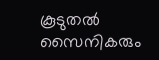കൂടുതൽ സൈനികരും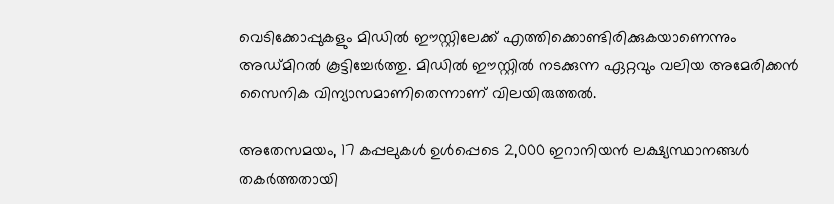വെടിക്കോപ്പുകളും മിഡിൽ ഈസ്റ്റിലേക്ക് എത്തിക്കൊണ്ടിരിക്കുകയാണെന്നും അഡ്മിറൽ കൂട്ടിച്ചേർത്തു. മിഡിൽ ഈസ്റ്റിൽ നടക്കുന്ന ഏറ്റവും വലിയ അമേരിക്കൻ സൈനിക വിന്യാസമാണിതെന്നാണ് വിലയിരുത്തൽ.

അതേസമയം, 17 കപ്പലുകൾ ഉൾപ്പെടെ 2,000 ഇറാനിയൻ ലക്ഷ്യസ്ഥാനങ്ങൾ തകർത്തതായി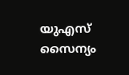യുഎസ് സൈന്യം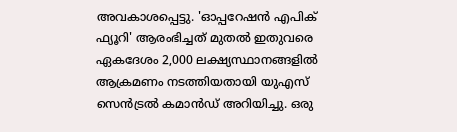അവകാശപ്പെട്ടു. 'ഓപ്പറേഷൻ എപിക് ഫ്യൂറി' ആരംഭിച്ചത് മുതൽ ഇതുവരെ ഏകദേശം 2,000 ലക്ഷ്യസ്ഥാനങ്ങളിൽ ആക്രമണം നടത്തിയതായി യുഎസ് സെൻട്രൽ കമാൻഡ് അറിയിച്ചു. ഒരു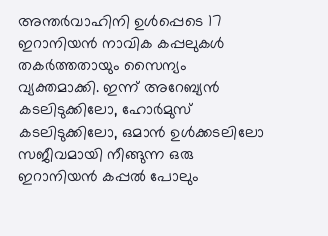അന്തർവാഹിനി ഉൾപ്പെടെ 17 ഇറാനിയൻ നാവിക കപ്പലുകൾ തകർത്തതായും സൈന്യം വ്യക്തമാക്കി. ഇന്ന് അറേബ്യൻ കടലിടുക്കിലോ, ഹോർമുസ് കടലിടുക്കിലോ, ഒമാൻ ഉൾക്കടലിലോ സജീവമായി നീങ്ങുന്ന ഒരു ഇറാനിയൻ കപ്പൽ പോലും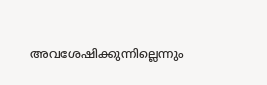അവശേഷിക്കുന്നില്ലെന്നും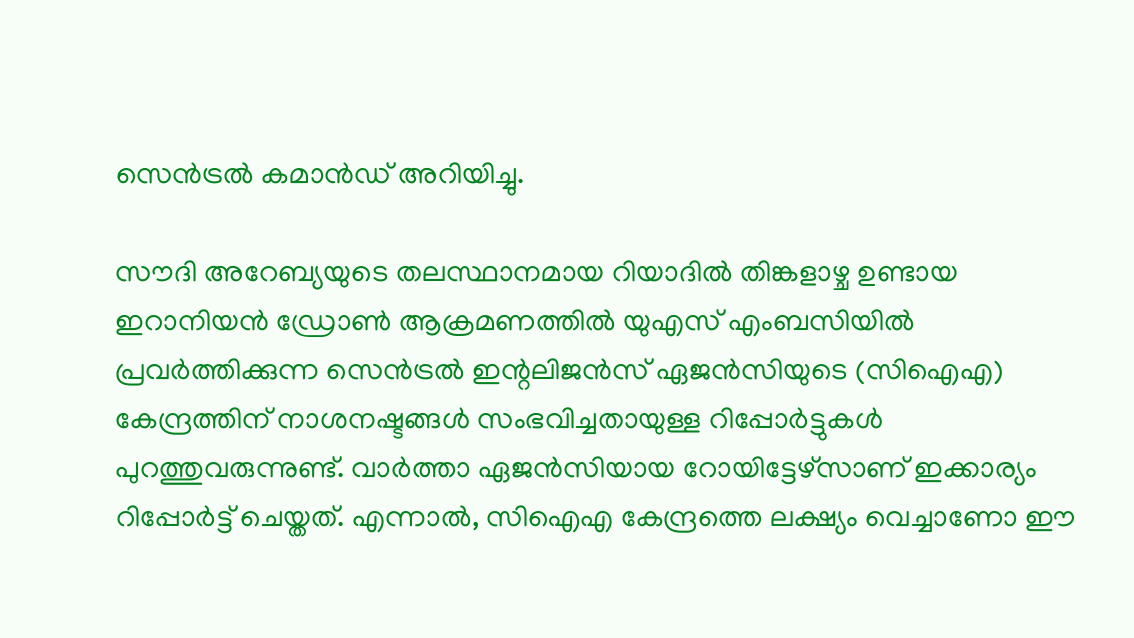സെൻട്രൽ കമാൻഡ് അറിയിച്ചു.

സൗദി അറേബ്യയുടെ തലസ്ഥാനമായ റിയാദിൽ തിങ്കളാഴ്ച ഉണ്ടായ ഇറാനിയൻ ഡ്രോൺ ആക്രമണത്തിൽ യുഎസ് എംബസിയിൽ പ്രവർത്തിക്കുന്ന സെൻട്രൽ ഇന്റലിജൻസ് ഏജൻസിയുടെ (സിഐഎ) കേന്ദ്രത്തിന് നാശനഷ്ടങ്ങൾ സംഭവിച്ചതായുള്ള റിപ്പോർട്ടുകൾ പുറത്തുവരുന്നുണ്ട്. വാർത്താ ഏജൻസിയായ റോയിട്ടേഴ്സാണ് ഇക്കാര്യം റിപ്പോർട്ട് ചെയ്തത്. എന്നാൽ, സിഐഎ കേന്ദ്രത്തെ ലക്ഷ്യം വെച്ചാണോ ഈ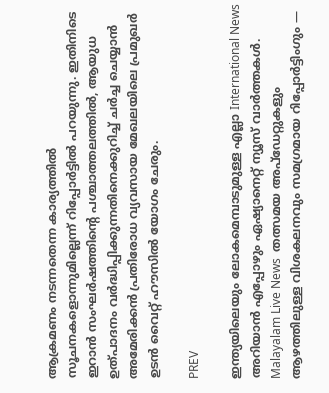ആക്രമണം നടന്നതെന്ന കാര്യത്തിൽ സൂചനകളൊന്നുമില്ലെന്ന് റിപ്പോർട്ടിൽ പറയുന്നു. ഇതിനിടെ ഇറാൻ സംഘർഷത്തിന്റെ പശ്ചാത്തലത്തിൽ, ആയുധ ഉത്പാദനം വർദ്ധിപ്പിക്കുന്നതിനെക്കുറിച്ച് ചർച്ച ചെയ്യാൻ അമേരിക്കൻ പ്രതിരോധ വ്യവസായ മേഖലയിലെ പ്രമുഖർ ഉടൻ വൈറ്റ് ഹൗസിൽ യോഗം ചേരും.

PREV

ഇന്ത്യയിലെയും ലോകമെമ്പാടുമുള്ള എല്ലാ International News അറിയാൻ എപ്പോഴും ഏഷ്യാനെറ്റ് ന്യൂസ് വാർത്തകൾ. Malayalam Live News  തത്സമയ അപ്‌ഡേറ്റുകളും ആഴത്തിലുള്ള വിശകലനവും സമഗ്രമായ റിപ്പോർട്ടിംഗും —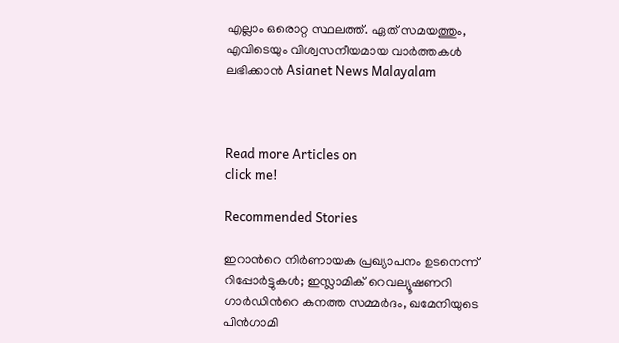എല്ലാം ഒരൊറ്റ സ്ഥലത്ത്. ഏത് സമയത്തും, എവിടെയും വിശ്വസനീയമായ വാർത്തകൾ ലഭിക്കാൻ Asianet News Malayalam



Read more Articles on
click me!

Recommended Stories

ഇറാന്‍റെ നിർണായക പ്രഖ്യാപനം ഉടനെന്ന് റിപ്പോർട്ടുകൾ; ഇസ്ലാമിക് റെവല്യൂഷണറി ഗാർഡിന്‍റെ കനത്ത സമ്മർദം, ഖമേനിയുടെ പിൻഗാമി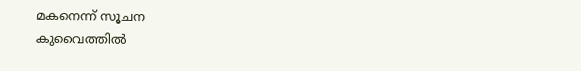മകനെന്ന് സൂചന
കുവൈത്തിൽ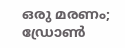ഒരു മരണം; ഡ്രോണ്‍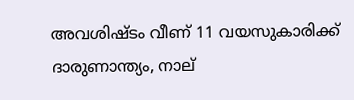അവശിഷ്ടം വീണ് 11 വയസുകാരിക്ക് ദാരുണാന്ത്യം, നാല്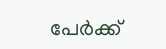പേർക്ക്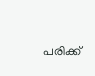പരിക്ക്